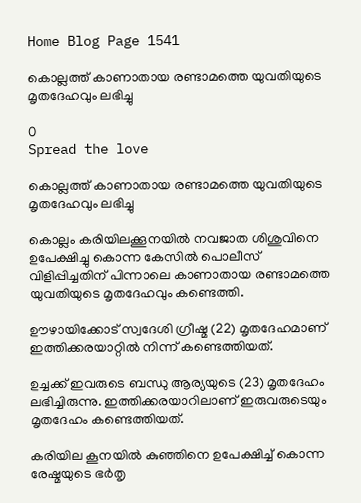Home Blog Page 1541

കൊല്ലത്ത് കാണാതായ രണ്ടാമത്തെ യുവതിയുടെ മൃതദേഹവും ലഭിച്ചു

0
Spread the love

കൊല്ലത്ത് കാണാതായ രണ്ടാമത്തെ യുവതിയുടെ മൃതദേഹവും ലഭിച്ചു

കൊല്ലം കരിയിലക്കൂനയിൽ നവജാത ശിശുവിനെ ഉപേക്ഷിച്ചു കൊന്ന കേസിൽ പൊലീസ് വിളിപ്പിച്ചതിന് പിന്നാലെ കാണാതായ രണ്ടാമത്തെ യുവതിയുടെ മൃതദേഹവും കണ്ടെത്തി.

ഊഴായിക്കോട് സ്വദേശി ഗ്രീഷ്മ (22) മൃതദേഹമാണ് ഇത്തിക്കരയാറ്റിൽ നിന്ന് കണ്ടെത്തിയത്.

ഉച്ചക്ക് ഇവരുടെ ബന്ധു ആര്യയുടെ (23) മൃതദേഹം ലഭിച്ചിരുന്നു. ഇത്തിക്കരയാറിലാണ് ഇരുവരുടെയും മൃതദേഹം കണ്ടെത്തിയത്.

കരിയില കൂനയിൽ കുഞ്ഞിനെ ഉപേക്ഷിച്ച് കൊന്ന രേഷ്മയുടെ ഭർതൃ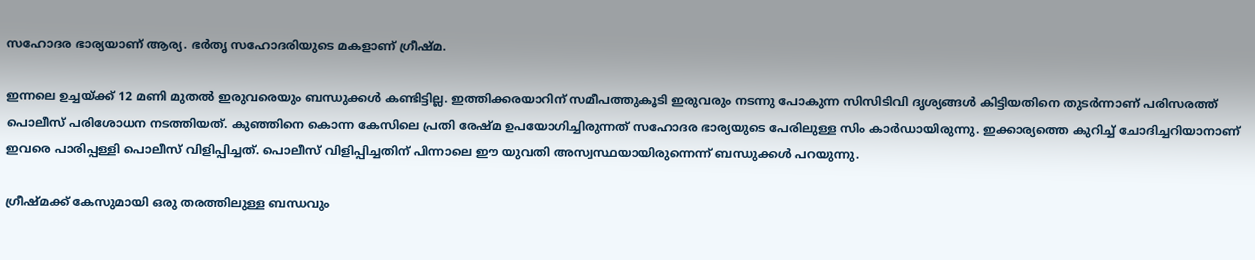സഹോദര ഭാര്യയാണ് ആര്യ. ഭർതൃ സഹോദരിയുടെ മകളാണ് ഗ്രീഷ്മ.

ഇന്നലെ ഉച്ചയ്ക്ക് 12 മണി മുതൽ ഇരുവരെയും ബന്ധുക്കൾ കണ്ടിട്ടില്ല. ഇത്തിക്കരയാറിന് സമീപത്തുകൂടി ഇരുവരും നടന്നു പോകുന്ന സിസിടിവി ദൃശ്യങ്ങൾ കിട്ടിയതിനെ തുടർന്നാണ് പരിസരത്ത് പൊലീസ് പരിശോധന നടത്തിയത്. കുഞ്ഞിനെ കൊന്ന കേസിലെ പ്രതി രേഷ്മ ഉപയോഗിച്ചിരുന്നത് സഹോദര ഭാര്യയുടെ പേരിലുള്ള സിം കാർഡായിരുന്നു. ഇക്കാര്യത്തെ കുറിച്ച് ചോദിച്ചറിയാനാണ് ഇവരെ പാരിപ്പള്ളി പൊലീസ് വിളിപ്പിച്ചത്. പൊലീസ് വിളിപ്പിച്ചതിന് പിന്നാലെ ഈ യുവതി അസ്വസ്ഥയായിരുന്നെന്ന് ബന്ധുക്കൾ പറയുന്നു.

ഗ്രീഷ്മക്ക് കേസുമായി ഒരു തരത്തിലുള്ള ബന്ധവും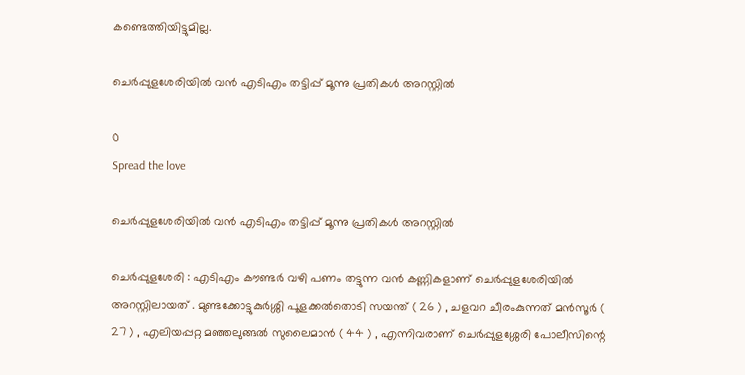കണ്ടെത്തിയിട്ടുമില്ല.

ചെർപ്പുളശേരിയിൽ വൻ എടിഎം തട്ടിപ്പ് മൂന്നു പ്രതികൾ അറസ്റ്റിൽ

0
Spread the love

ചെർപ്പുളശേരിയിൽ വൻ എടിഎം തട്ടിപ്പ് മൂന്നു പ്രതികൾ അറസ്റ്റിൽ

ചെർപ്പുളശേരി : എടിഎം കൗണ്ടർ വഴി പണം തട്ടുന്ന വൻ കണ്ണികളാണ് ചെർപ്പുളശേരിയിൽ അറസ്റ്റിലായത് . മുണ്ടക്കോട്ടുകുർശ്ശി പൂളക്കൽതൊടി സയന്ത്‌ ( 26 ) , ചളവറ ചീരംകുന്നത് മൻസൂർ ( 27 ) , എലിയപ്പറ്റ മഞ്ഞലുങ്ങൽ സുലൈമാൻ ( 44 ) , എന്നിവരാണ് ചെർപ്പുളശ്ശേരി പോലീസിന്റെ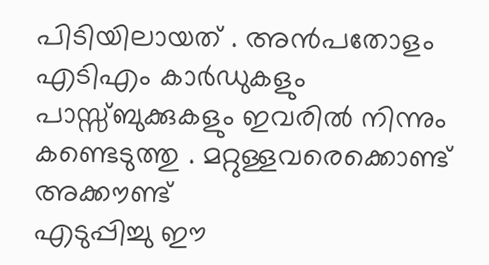പിടിയിലായത് . അൻപതോളം എടിഎം കാർഡുകളും പാസ്സ്‌ബുക്കുകളും ഇവരിൽ നിന്നും കണ്ടെടുത്തു . മറ്റുള്ളവരെക്കൊണ്ട് അക്കൗണ്ട്
എടുപ്പിച്ചു ഈ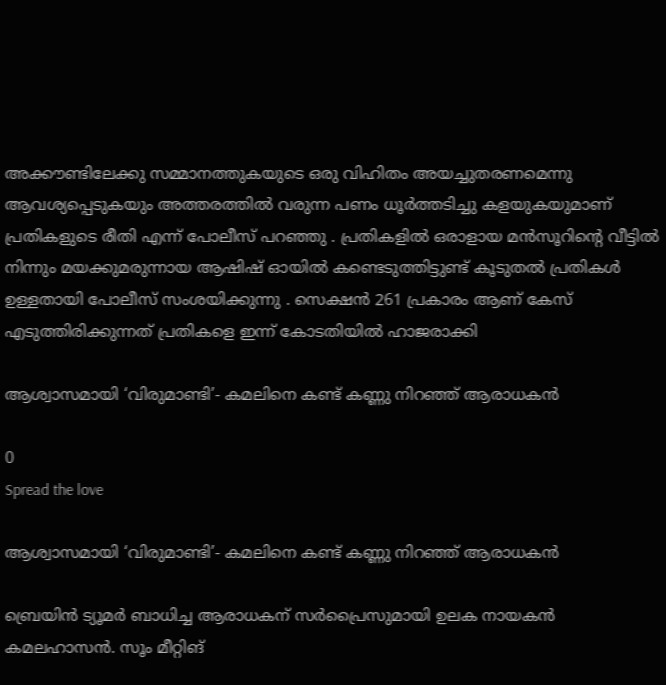അക്കൗണ്ടിലേക്കു സമ്മാനത്തുകയുടെ ഒരു വിഹിതം അയച്ചുതരണമെന്നു ആവശ്യപ്പെടുകയും അത്തരത്തിൽ വരുന്ന പണം ധൂർത്തടിച്ചു കളയുകയുമാണ് പ്രതികളുടെ രീതി എന്ന് പോലീസ് പറഞ്ഞു . പ്രതികളിൽ ഒരാളായ മൻസൂറിന്റെ വീട്ടിൽ നിന്നും മയക്കുമരുന്നായ ആഷിഷ് ഓയിൽ കണ്ടെടുത്തിട്ടുണ്ട് കൂടുതൽ പ്രതികൾ ഉള്ളതായി പോലീസ് സംശയിക്കുന്നു . സെക്ഷൻ 261 പ്രകാരം ആണ് കേസ് എടുത്തിരിക്കുന്നത് പ്രതികളെ ഇന്ന് കോടതിയിൽ ഹാജരാക്കി

ആശ്വാസമായി ‘വിരുമാണ്ടി’- കമലിനെ കണ്ട് കണ്ണു നിറഞ്ഞ് ആരാധകൻ

0
Spread the love

ആശ്വാസമായി ‘വിരുമാണ്ടി’- കമലിനെ കണ്ട് കണ്ണു നിറഞ്ഞ് ആരാധകൻ

ബ്രെയിൻ ട്യൂമർ ബാധിച്ച ആരാധകന് സർപ്രൈസുമായി ഉലക നായകൻ കമലഹാസൻ. സൂം മീറ്റിങ്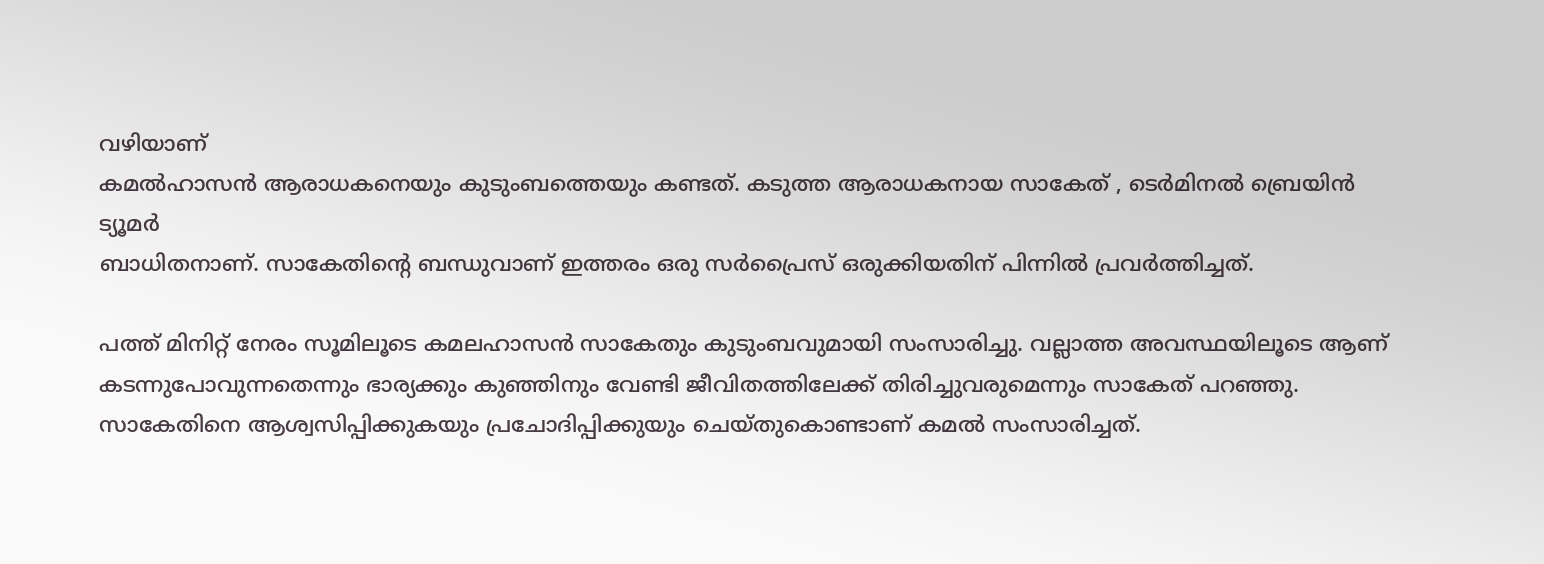വഴിയാണ്
കമൽഹാസൻ ആരാധകനെയും കുടുംബത്തെയും കണ്ടത്. കടുത്ത ആരാധകനായ സാകേത് , ടെർമിനൽ ബ്രെയിൻ ട്യൂമർ
ബാധിതനാണ്. സാകേതിന്‍റെ ബന്ധുവാണ് ഇത്തരം ഒരു സർപ്രൈസ് ഒരുക്കിയതിന് പിന്നിൽ പ്രവർത്തിച്ചത്.

പത്ത് മിനിറ്റ് നേരം സൂമിലൂടെ കമലഹാസൻ സാകേതും കുടുംബവുമായി സംസാരിച്ചു. വല്ലാത്ത അവസ്ഥയിലൂടെ ആണ്
കടന്നുപോവുന്നതെന്നും ഭാര്യക്കും കുഞ്ഞിനും വേണ്ടി ജീവിതത്തിലേക്ക് തിരിച്ചുവരുമെന്നും സാകേത് പറഞ്ഞു.
സാകേതിനെ ആശ്വസിപ്പിക്കുകയും പ്രചോദിപ്പിക്കുയും ചെയ്തുകൊണ്ടാണ് കമൽ സംസാരിച്ചത്.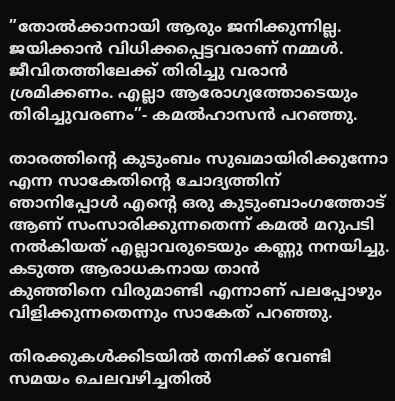”തോൽക്കാനായി ആരും ജനിക്കുന്നില്ല. ജയിക്കാൻ വിധിക്കപ്പെട്ടവരാണ് നമ്മൾ. ജീവിതത്തിലേക്ക് തിരിച്ചു വരാൻ
ശ്രമിക്കണം. എല്ലാ ആരോഗ്യത്തോടെയും തിരിച്ചുവരണം”- കമൽഹാസൻ പറഞ്ഞു.

താരത്തിന്‍റെ കുടുംബം സുഖമായിരിക്കുന്നോ എന്ന സാകേതിന്‍റെ ചോദ്യത്തിന് ഞാനിപ്പോൾ എന്‍റെ ഒരു കുടുംബാംഗത്തോട്
ആണ് സംസാരിക്കുന്നതെന്ന് കമൽ മറുപടി നൽകിയത് എല്ലാവരുടെയും കണ്ണു നനയിച്ചു. കടുത്ത ആരാധകനായ താൻ
കുഞ്ഞിനെ വിരുമാണ്ടി എന്നാണ് പലപ്പോഴും വിളിക്കുന്നതെന്നും സാകേത് പറഞ്ഞു.

തിരക്കുകൾക്കിടയിൽ തനിക്ക് വേണ്ടി സമയം ചെലവഴിച്ചതിൽ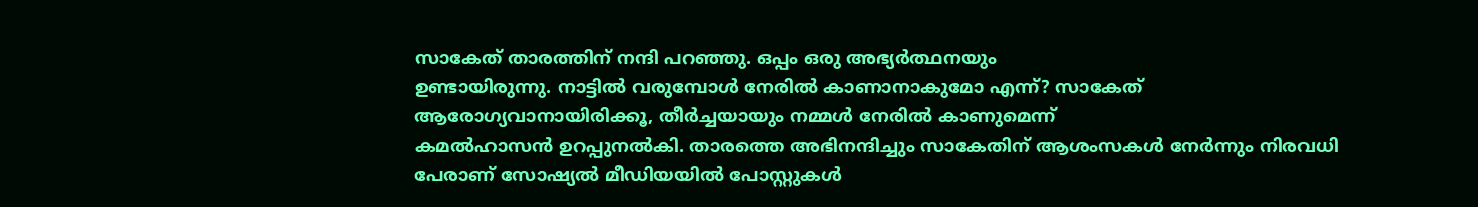സാകേത് താരത്തിന് നന്ദി പറഞ്ഞു. ഒപ്പം ഒരു അഭ്യർത്ഥനയും
ഉണ്ടായിരുന്നു. നാട്ടിൽ വരുമ്പോൾ നേരിൽ കാണാനാകുമോ എന്ന്? സാകേത് ആരോഗ്യവാനായിരിക്കൂ, തീർച്ചയായും നമ്മൾ നേരിൽ കാണുമെന്ന്
കമൽഹാസൻ ഉറപ്പുനൽകി. താരത്തെ അഭിനന്ദിച്ചും സാകേതിന് ആശംസകൾ നേർന്നും നിരവധി
പേരാണ് സോഷ്യൽ മീഡിയയിൽ പോസ്റ്റുകൾ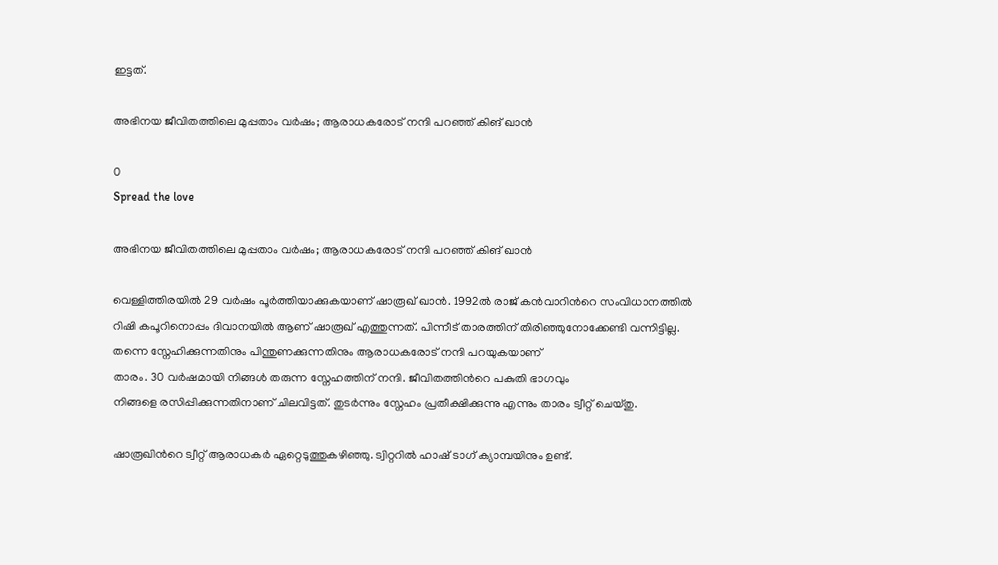ഇട്ടത്.

അഭിനയ ജീവിതത്തിലെ മുപ്പതാം വർഷം; ആരാധകരോട് നന്ദി പറഞ്ഞ് കിങ് ഖാൻ

0
Spread the love

അഭിനയ ജീവിതത്തിലെ മുപ്പതാം വർഷം; ആരാധകരോട് നന്ദി പറഞ്ഞ് കിങ് ഖാൻ

വെള്ളിത്തിരയിൽ 29 വർഷം പൂർത്തിയാക്കുകയാണ് ഷാരൂഖ് ഖാൻ. 1992ൽ രാജ് കൻവാറിന്‍റെ സംവിധാനത്തിൽ
റിഷി കപൂറിനൊപ്പം ദിവാനയിൽ ആണ് ഷാരൂഖ് എത്തുന്നത്. പിന്നീട് താരത്തിന് തിരിഞ്ഞുനോക്കേണ്ടി വന്നിട്ടില്ല.
തന്നെ സ്നേഹിക്കുന്നതിനും പിന്തുണക്കുന്നതിനും ആരാധകരോട് നന്ദി പറയുകയാണ്
താരം. 30 വർഷമായി നിങ്ങൾ തരുന്ന സ്നേഹത്തിന് നന്ദി. ജീവിതത്തിന്‍റെ പകുതി ഭാഗവും
നിങ്ങളെ രസിപ്പിക്കുന്നതിനാണ് ചിലവിട്ടത്. തുടർന്നും സ്നേഹം പ്രതീക്ഷിക്കുന്നു എന്നും താരം ട്വീറ്റ് ചെയ്തു.

ഷാരൂഖിന്‍റെ ട്വീറ്റ് ആരാധകർ ഏറ്റെടുത്തുകഴിഞ്ഞു. ട്വിറ്ററിൽ ഹാഷ് ടാഗ് ക്യാമ്പയിനും ഉണ്ട്.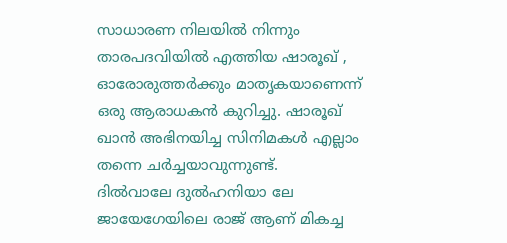സാധാരണ നിലയിൽ നിന്നും താരപദവിയിൽ എത്തിയ ഷാരൂഖ് , ഓരോരുത്തർക്കും മാതൃകയാണെന്ന്
ഒരു ആരാധകൻ കുറിച്ചു. ഷാരൂഖ് ഖാൻ അഭിനയിച്ച സിനിമകൾ എല്ലാം തന്നെ ചർച്ചയാവുന്നുണ്ട്.
ദിൽവാലേ ദുൽഹനിയാ ലേ ജായേഗേയിലെ രാജ് ആണ് മികച്ച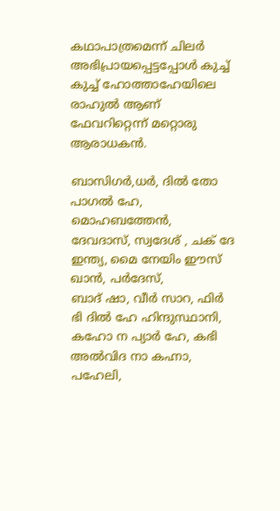കഥാപാത്രമെന്ന് ചിലർ
അഭിപ്രായപ്പെട്ടപ്പോൾ കുച്ച് കുച്ച് ഹോത്താഹേയിലെ രാഹുൽ ആണ് ഫേവറിറ്റെന്ന് മറ്റൊരു ആരാധകൻ.

ബാസിഗർ,ധർ, ദിൽ തോ പാഗൽ ഹേ, മൊഹബത്തേൻ, ദേവദാസ്, സ്വദേശ് , ചക് ദേ ഇന്ത്യ, മൈ നേയിം ഈസ് ഖാൻ, പർദേസ്,
ബാദ് ഷാ, വീർ സാറ, ഫിർ ഭി ദിൽ ഹേ ഹിന്ദുസ്ഥാനി, കഹോ ന പ്യാർ ഹേ, കഭി അൽവിദ നാ കഹ്നാ, പഹേലി,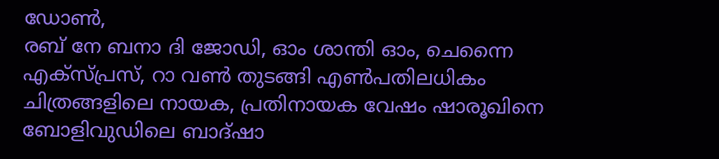ഡോൺ,
രബ് നേ ബനാ ദി ജോഡി, ഓം ശാന്തി ഓം, ചെന്നൈ എക്സ്പ്രസ്, റാ വൺ തുടങ്ങി എൺപതിലധികം
ചിത്രങ്ങളിലെ നായക, പ്രതിനായക വേഷം ഷാരൂഖിനെ ബോളിവുഡിലെ ബാദ്ഷാ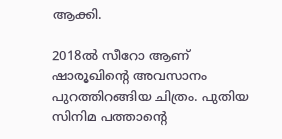ആക്കി.

2018ൽ സീറോ ആണ് ഷാരൂഖിന്‍റെ അവസാനം പുറത്തിറങ്ങിയ ചിത്രം. പുതിയ സിനിമ പത്താന്‍റെ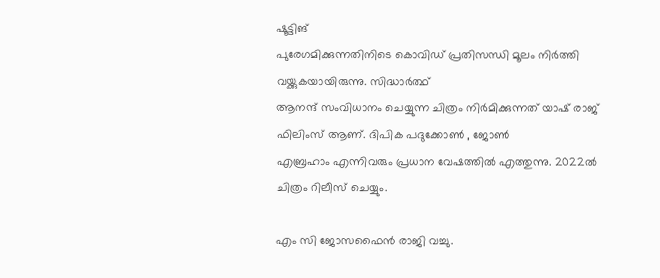ഷൂട്ടിങ്
പുരേഗമിക്കുന്നതിനിടെ കൊവിഡ് പ്രതിസന്ധി മൂലം നിർത്തി വയ്ക്കുകയായിരുന്നു. സിദ്ധാർത്ഥ്
ആനന്ദ് സംവിധാനം ചെയ്യുന്ന ചിത്രം നിർമിക്കുന്നത് യാഷ് രാജ് ഫിലിംസ് ആണ്. ദിപിക പദുക്കോൺ , ജോൺ
എബ്രഹാം എന്നിവരും പ്രധാന വേഷത്തിൽ എത്തുന്നു. 2022ൽ ചിത്രം റിലീസ് ചെയ്യും.

എം സി ജോസഫൈൻ രാജി വച്ചു.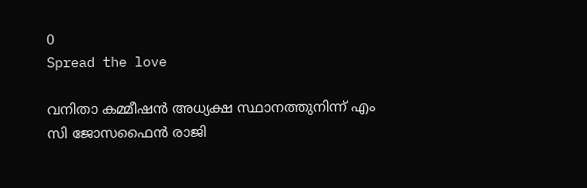0
Spread the love

വനിതാ കമ്മീഷൻ അധ്യക്ഷ സ്ഥാനത്തുനിന്ന് എം സി ജോസഫൈൻ രാജി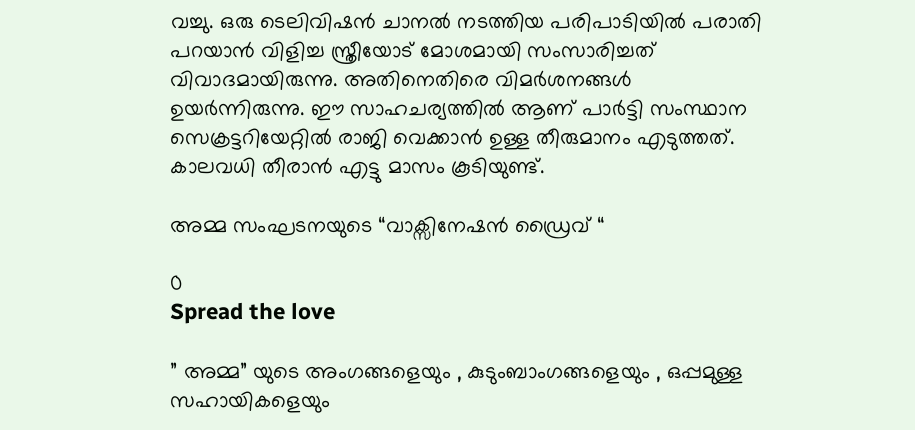വച്ചു. ഒരു ടെലിവിഷൻ ചാനൽ നടത്തിയ പരിപാടിയിൽ പരാതി പറയാൻ വിളിച്ച സ്ത്രീയോട് മോശമായി സംസാരിച്ചത് വിവാദമായിരുന്നു. അതിനെതിരെ വിമർശനങ്ങൾ ഉയർന്നിരുന്നു. ഈ സാഹചര്യത്തിൽ ആണ് പാർട്ടി സംസ്ഥാന സെക്രട്ടറിയേറ്റിൽ രാജി വെക്കാൻ ഉള്ള തീരുമാനം എടുത്തത്. കാലവധി തീരാൻ എട്ടു മാസം കൂടിയുണ്ട്.

അമ്മ സംഘടനയുടെ “വാക്സിനേഷൻ ഡ്രൈവ് “

0
Spread the love

” അമ്മ” യുടെ അംഗങ്ങളെയും , കുടുംബാംഗങ്ങളെയും , ഒപ്പമുള്ള സഹായികളെയും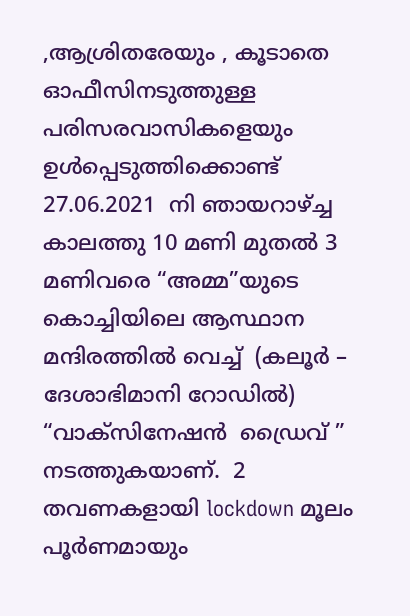,ആശ്രിതരേയും , കൂടാതെ ഓഫീസിനടുത്തുള്ള പരിസരവാസികളെയും ഉൾപ്പെടുത്തിക്കൊണ്ട്   27.06.2021  നി ഞായറാഴ്ച്ച കാലത്തു 10 മണി മുതൽ 3 മണിവരെ “അമ്മ”യുടെ കൊച്ചിയിലെ ആസ്ഥാന മന്ദിരത്തിൽ വെച്ച്  (കലൂർ – ദേശാഭിമാനി റോഡിൽ) “വാക്സിനേഷൻ  ഡ്രൈവ് ” നടത്തുകയാണ്.  2 തവണകളായി lockdown മൂലം പൂർണമായും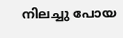നിലച്ചു പോയ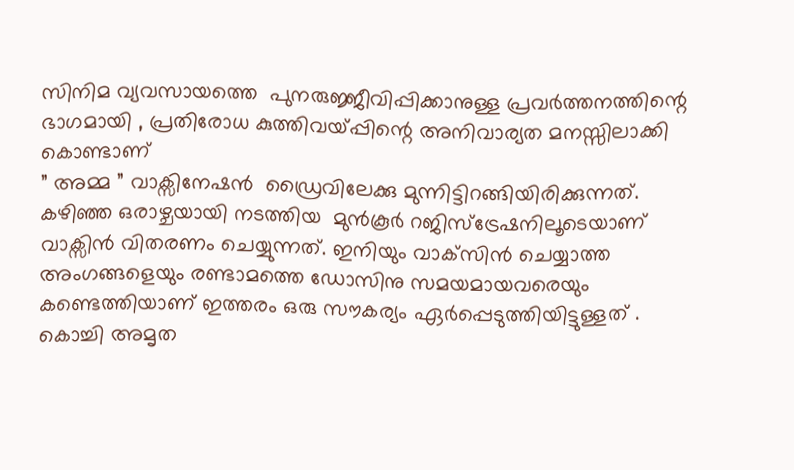സിനിമ വ്യവസായത്തെ  പുനരുജ്ജീവിപ്പിക്കാനുള്ള പ്രവർത്തനത്തിന്റെ ഭാഗമായി , പ്രതിരോധ കുത്തിവയ്പ്പിന്റെ അനിവാര്യത മനസ്സിലാക്കി കൊണ്ടാണ്
” അമ്മ ” വാക്സിനേഷൻ  ഡ്രൈവിലേക്കു മുന്നിട്ടിറങ്ങിയിരിക്കുന്നത്. കഴിഞ്ഞ ഒരാഴ്ചയായി നടത്തിയ  മുൻ‌കൂർ റജിസ്ട്രേഷനിലൂടെയാണ് വാക്സിൻ വിതരണം ചെയ്യുന്നത്. ഇനിയും വാക്‌സിൻ ചെയ്യാത്ത അംഗങ്ങളെയും രണ്ടാമത്തെ ഡോസിനു സമയമായവരെയും കണ്ടെത്തിയാണ് ഇത്തരം ഒരു സൗകര്യം ഏർപ്പെടുത്തിയിട്ടുള്ളത് .  കൊച്ചി അമൃത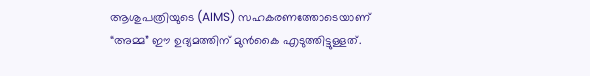ആശുപത്രിയുടെ (AIMS) സഹകരണത്തോടെയാണ്  “അമ്മ” ഈ ഉദ്യമത്തിന് മുൻകൈ എടുത്തിട്ടുള്ളത്.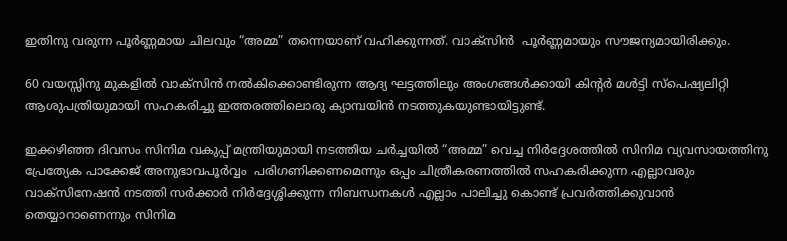ഇതിനു വരുന്ന പൂർണ്ണമായ ചിലവും “അമ്മ” തന്നെയാണ് വഹിക്കുന്നത്. വാക്സിൻ  പൂർണ്ണമായും സൗജന്യമായിരിക്കും.

60 വയസ്സിനു മുകളിൽ വാക്സിൻ നൽകിക്കൊണ്ടിരുന്ന ആദ്യ ഘട്ടത്തിലും അംഗങ്ങൾക്കായി കിന്റർ മൾട്ടി സ്‌പെഷ്യലിറ്റി ആശുപത്രിയുമായി സഹകരിച്ചു ഇത്തരത്തിലൊരു ക്യാമ്പയിൻ നടത്തുകയുണ്ടായിട്ടുണ്ട്.

ഇക്കഴിഞ്ഞ ദിവസം സിനിമ വകുപ്പ് മന്ത്രിയുമായി നടത്തിയ ചർച്ചയിൽ “അമ്മ” വെച്ച നിർദ്ദേശത്തിൽ സിനിമ വ്യവസായത്തിനു പ്രേത്യേക പാക്കേജ് അനുഭാവപൂർവ്വം  പരിഗണിക്കണമെന്നും ഒപ്പം ചിത്രീകരണത്തിൽ സഹകരിക്കുന്ന എല്ലാവരും വാക്സിനേഷൻ നടത്തി സർക്കാർ നിർദ്ദേശ്ശിക്കുന്ന നിബന്ധനകൾ എല്ലാം പാലിച്ചു കൊണ്ട് പ്രവർത്തിക്കുവാൻ തെയ്യാറാണെന്നും സിനിമ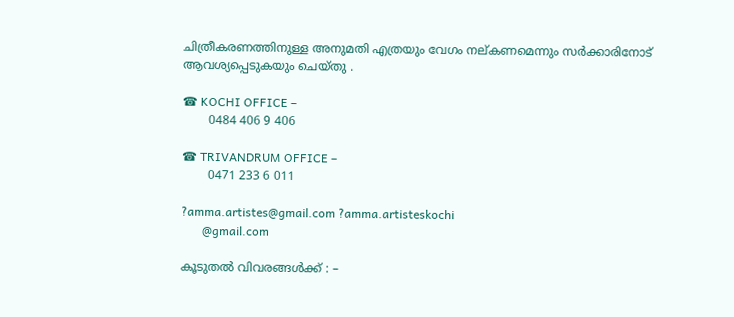ചിത്രീകരണത്തിനുള്ള അനുമതി എത്രയും വേഗം നല്കണമെന്നും സർക്കാരിനോട് ആവശ്യപ്പെടുകയും ചെയ്തു .

☎ KOCHI OFFICE –
       0484 406 9 406

☎ TRIVANDRUM OFFICE –
       0471 233 6 011

?amma.artistes@gmail.com ?amma.artisteskochi
       @gmail.com

കൂടുതൽ വിവരങ്ങൾക്ക് : –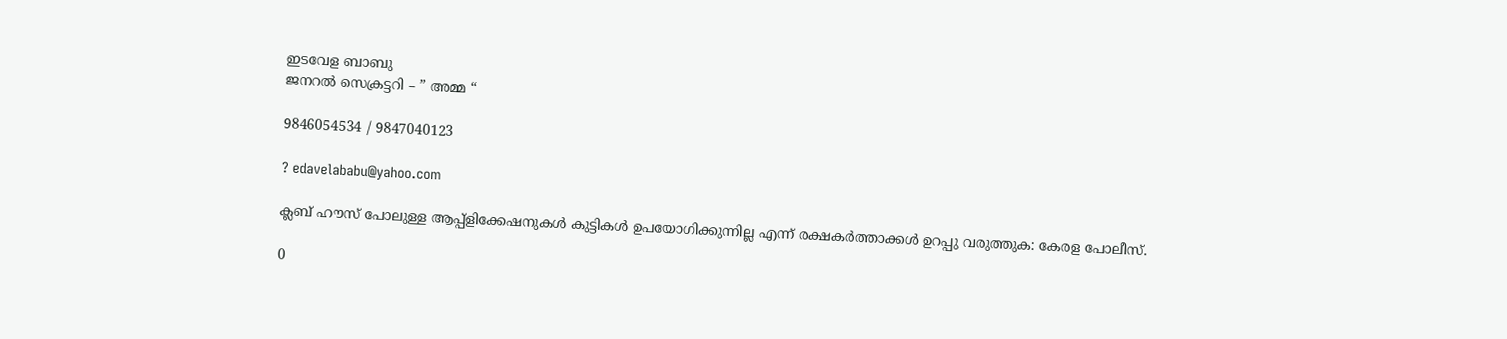ഇടവേള ബാബു
ജനറൽ സെക്രട്ടറി – ” അമ്മ “

9846054534 / 9847040123

? edavelababu@yahoo.com

ക്ലബ് ഹൗസ് പോലുള്ള ആപ്പ്ളിക്കേഷനുകൾ കുട്ടികൾ ഉപയോഗിക്കുന്നില്ല എന്ന് രക്ഷകർത്താക്കൾ ഉറപ്പു വരുത്തുക: കേരള പോലീസ്.

0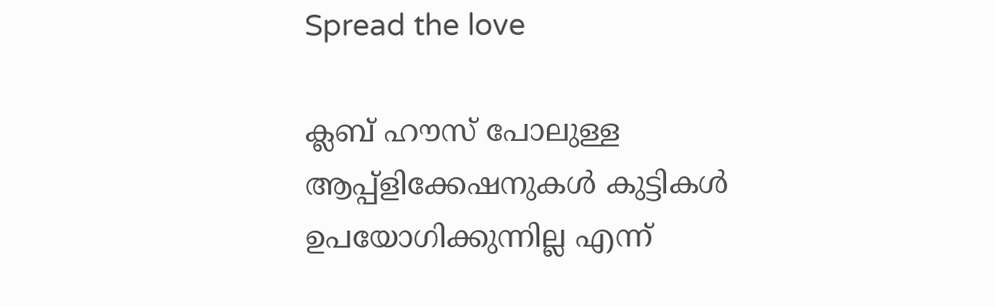Spread the love

ക്ലബ് ഹൗസ് പോലുള്ള ആപ്പ്ളിക്കേഷനുകൾ കുട്ടികൾ ഉപയോഗിക്കുന്നില്ല എന്ന്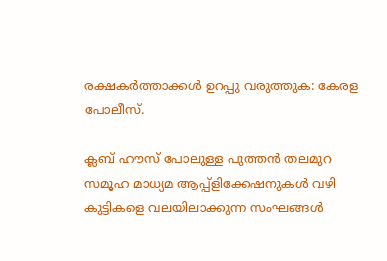രക്ഷകർത്താക്കൾ ഉറപ്പു വരുത്തുക: കേരള പോലീസ്.

ക്ലബ് ഹൗസ് പോലുള്ള പുത്തൻ തലമുറ സമൂഹ മാധ്യമ ആപ്പ്ളിക്കേഷനുകൾ വഴി കുട്ടികളെ വലയിലാക്കുന്ന സംഘങ്ങൾ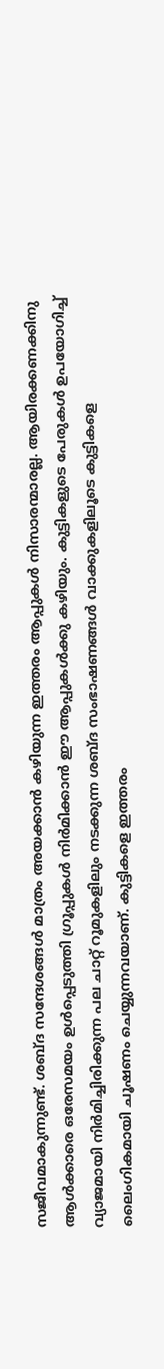സജീവമാകുന്നുണ്ട്. ശബ്ദ സന്ദേശങ്ങൾ മാത്രം അയക്കാൻ കഴിയുന്ന ഇത്തരം ആപ്പുകൾ നിസാരന്മാരല്ല. ആയിരക്കണക്കിനു ആൾക്കാരെ ഒരേസമയം ഉൾപ്പെടുത്തി ഗ്രൂപ്പുകൾ നിർമിക്കാൻ ഈ ആപ്പുകൾക്കു കഴിയും. കുട്ടികളുടെ പേരുകൾ ഉപയോഗിച്ച് വ്യാജമായി നിർമിച്ചിരിക്കുന്ന പല ചാറ്റ് റൂമുകളിലും നടക്കുന്ന ശബ്ദ സംഭാഷണങ്ങൾ വാക്കുകളിലൂടെ കുട്ടികളെ ലൈംഗികമായി ചൂഷണം ചെയ്യുന്നവയാണ്. കുട്ടികളെ ഇത്തരം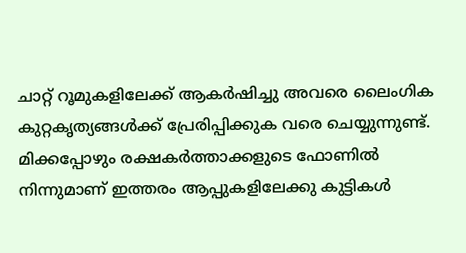ചാറ്റ് റൂമുകളിലേക്ക് ആകർഷിച്ചു അവരെ ലൈംഗിക കുറ്റകൃത്യങ്ങൾക്ക് പ്രേരിപ്പിക്കുക വരെ ചെയ്യുന്നുണ്ട്. മിക്കപ്പോഴും രക്ഷകർത്താക്കളുടെ ഫോണിൽ നിന്നുമാണ് ഇത്തരം ആപ്പുകളിലേക്കു കുട്ടികൾ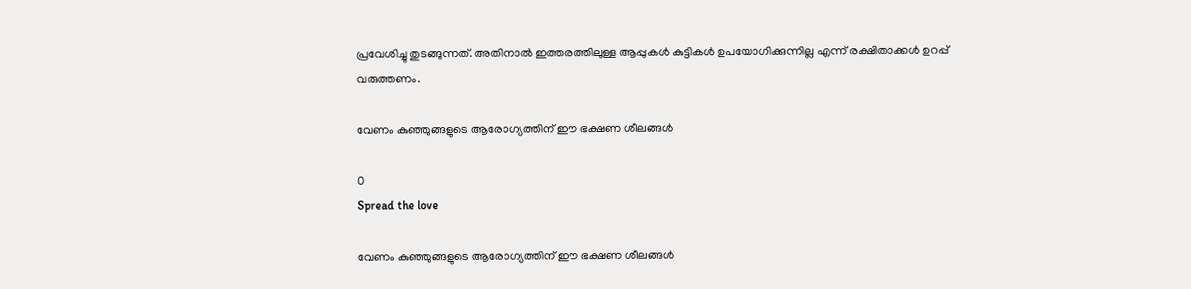പ്രവേശിച്ചു തുടങ്ങുന്നത്. അതിനാൽ ഇത്തരത്തിലുള്ള ആപ്പുകൾ കുട്ടികൾ ഉപയോഗിക്കുന്നില്ല എന്ന് രക്ഷിതാക്കൾ ഉറപ്പ് വരുത്തണം.

വേണം കുഞ്ഞുങ്ങളുടെ ആരോഗ്യത്തിന് ഈ ഭക്ഷണ ശീലങ്ങൾ

0
Spread the love

വേണം കുഞ്ഞുങ്ങളുടെ ആരോഗ്യത്തിന് ഈ ഭക്ഷണ ശീലങ്ങൾ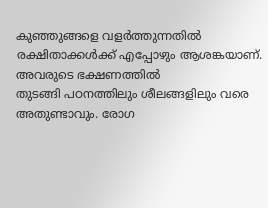കുഞ്ഞുങ്ങളെ വളർത്തുന്നതിൽ രക്ഷിതാക്കൾക്ക് എപ്പോഴും ആശങ്കയാണ്. അവരുടെ ഭക്ഷണത്തിൽ
തുടങ്ങി പഠനത്തിലും ശീലങ്ങളിലും വരെ അതുണ്ടാവും. രോഗ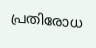പ്രതിരോധ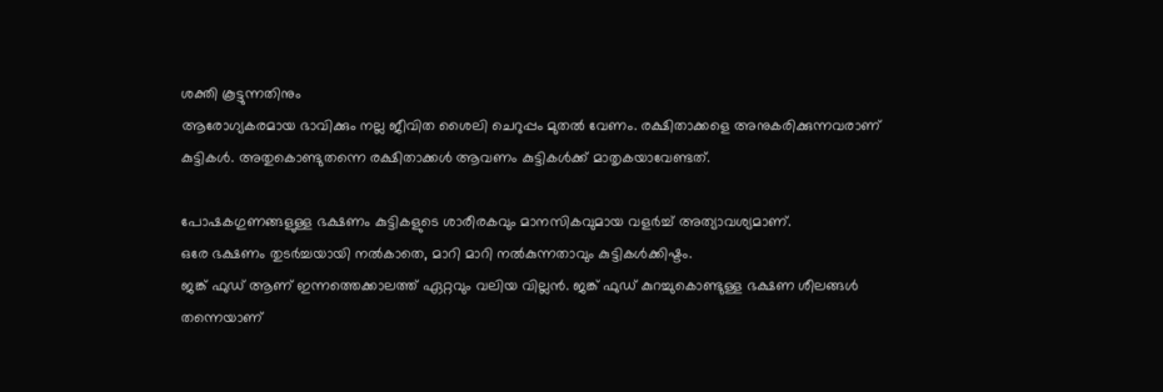ശക്തി കൂട്ടുന്നതിനും
ആരോഗ്യകരമായ ഭാവിക്കും നല്ല ജീവിത ശൈലി ചെറുപ്പം മുതൽ വേണം. രക്ഷിതാക്കളെ അനുകരിക്കുന്നവരാണ്
കുട്ടികൾ. അതുകൊണ്ടുതന്നെ രക്ഷിതാക്കൾ ആവണം കുട്ടികൾക്ക് മാതൃകയാവേണ്ടത്.

പോഷകഗുണങ്ങളുള്ള ഭക്ഷണം കുട്ടികളുടെ ശാരീരകവും മാനസികവുമായ വളർച്ച് അത്യാവശ്യമാണ്.
ഒരേ ഭക്ഷണം തുടർച്ചയായി നൽകാതെ, മാറി മാറി നൽകുന്നതാവും കുട്ടികൾക്കിഷ്ടം.
ജങ്ക് ഫുഡ് ആണ് ഇന്നത്തെക്കാലത്ത് ഏറ്റവും വലിയ വില്ലൻ. ജങ്ക് ഫുഡ് കുറച്ചുകൊണ്ടുള്ള ഭക്ഷണ ശീലങ്ങൾ
തന്നെയാണ്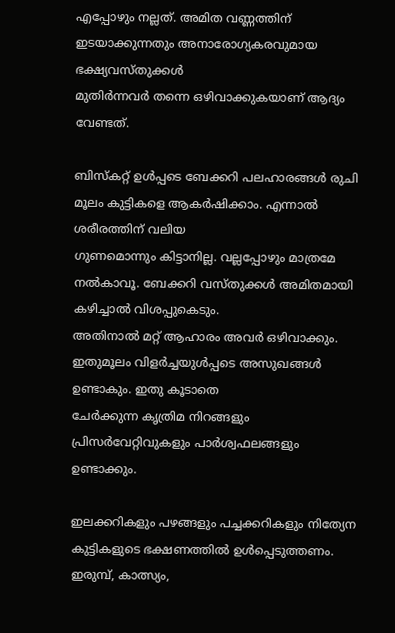എപ്പോഴും നല്ലത്. അമിത വണ്ണത്തിന് ഇടയാക്കുന്നതും അനാരോഗ്യകരവുമായ ഭക്ഷ്യവസ്തുക്കൾ
മുതിർന്നവർ തന്നെ ഒഴിവാക്കുകയാണ് ആദ്യം വേണ്ടത്.

ബിസ്കറ്റ് ഉൾപ്പടെ ബേക്കറി പലഹാരങ്ങൾ രുചി മൂലം കുട്ടികളെ ആകർഷിക്കാം. എന്നാൽ ശരീരത്തിന് വലിയ
ഗുണമൊന്നും കിട്ടാനില്ല. വല്ലപ്പോഴും മാത്രമേ നൽകാവൂ. ബേക്കറി വസ്തുക്കൾ അമിതമായി കഴിച്ചാൽ വിശപ്പുകെടും.
അതിനാൽ മറ്റ് ആഹാരം അവർ ഒഴിവാക്കും. ഇതുമൂലം വിളർച്ചയുൾപ്പടെ അസുഖങ്ങൾ ഉണ്ടാകും. ഇതു കൂടാതെ
ചേർക്കുന്ന കൃത്രിമ നിറങ്ങളും പ്രിസർവേറ്റിവുകളും പാർശ്വഫലങ്ങളും ഉണ്ടാക്കും.

ഇലക്കറികളും പഴങ്ങളും പച്ചക്കറികളും നിത്യേന കുട്ടികളുടെ ഭക്ഷണത്തിൽ ഉൾപ്പെടുത്തണം. ഇരുമ്പ്, കാത്സ്യം,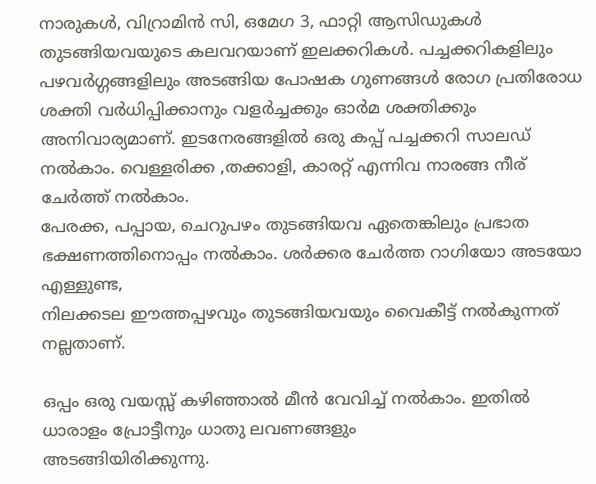നാരുകൾ, വിറ്രാമിൻ സി, ഒമേഗ 3, ഫാറ്റി ആസിഡുകൾ തുടങ്ങിയവയുടെ കലവറയാണ് ഇലക്കറികൾ. പച്ചക്കറികളിലും
പഴവർഗ്ഗങ്ങളിലും അടങ്ങിയ പോഷക ഗുണങ്ങൾ രോഗ പ്രതിരോധ ശക്തി വർധിപ്പിക്കാനും വളർച്ചക്കും ഓർമ ശക്തിക്കും
അനിവാര്യമാണ്. ഇടനേരങ്ങളിൽ ഒരു കപ്പ് പച്ചക്കറി സാലഡ് നൽകാം. വെള്ളരിക്ക ,തക്കാളി, കാരറ്റ് എന്നിവ നാരങ്ങ നീര് ചേർത്ത് നൽകാം.
പേരക്ക, പപ്പായ, ചെറുപഴം തുടങ്ങിയവ ഏതെങ്കിലും പ്രഭാത ഭക്ഷണത്തിനൊപ്പം നൽകാം. ശർക്കര ചേർത്ത റാഗിയോ അടയോ എള്ളുണ്ട,
നിലക്കടല ഈത്തപ്പഴവും തുടങ്ങിയവയും വൈകീട്ട് നൽകുന്നത് നല്ലതാണ്.

ഒപ്പം ഒരു വയസ്സ് കഴിഞ്ഞാൽ മീൻ വേവിച്ച് നൽകാം. ഇതിൽ ധാരാളം പ്രോട്ടീനും ധാതു ലവണങ്ങളും
അടങ്ങിയിരിക്കുന്നു.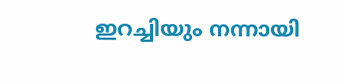ഇറച്ചിയും നന്നായി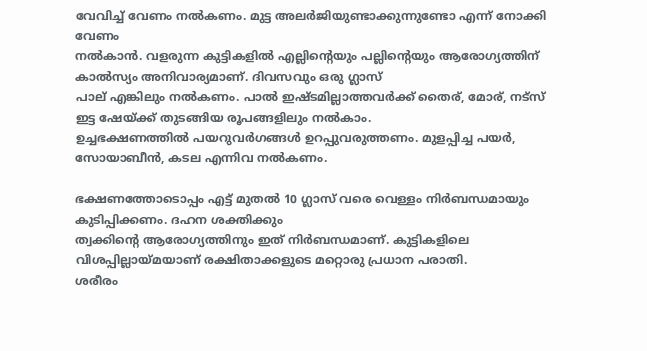വേവിച്ച് വേണം നൽകണം. മുട്ട അലർജിയുണ്ടാക്കുന്നുണ്ടോ എന്ന് നോക്കി വേണം
നൽകാൻ. വളരുന്ന കുട്ടികളിൽ എല്ലിന്റെയും പല്ലിന്‍റെയും ആരോഗ്യത്തിന് കാൽസ്യം അനിവാര്യമാണ്. ദിവസവും ഒരു ഗ്ലാസ്
പാല് എങ്കിലും നൽകണം. പാൽ ഇഷ്ടമില്ലാത്തവർക്ക് തൈര്, മോര്, നട്സ് ഇട്ട ഷേയ്ക്ക് തുടങ്ങിയ രൂപങ്ങളിലും നൽകാം.
ഉച്ചഭക്ഷണത്തിൽ പയറുവർഗങ്ങൾ ഉറപ്പുവരുത്തണം. മുളപ്പിച്ച പയർ, സോയാബീൻ, കടല എന്നിവ നൽകണം.

ഭക്ഷണത്തോടൊപ്പം എട്ട് മുതൽ 10 ഗ്ലാസ് വരെ വെള്ളം നിർബന്ധമായും കുടിപ്പിക്കണം. ദഹന ശക്തിക്കും
ത്വക്കിന്‍റെ ആരോഗ്യത്തിനും ഇത് നിർബന്ധമാണ്. കുട്ടികളിലെ വിശപ്പില്ലായ്മയാണ് രക്ഷിതാക്കളുടെ മറ്റൊരു പ്രധാന പരാതി.
ശരീരം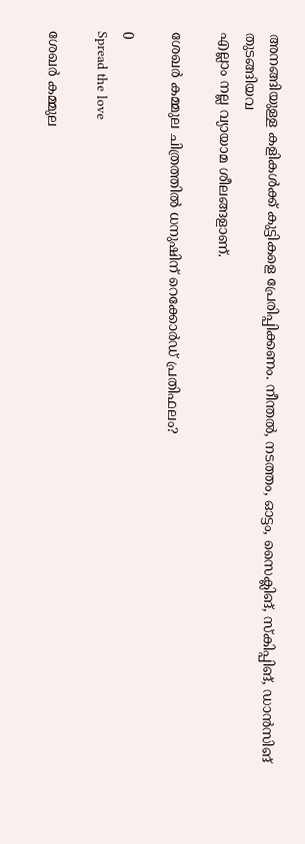അനങ്ങിയുള്ള കളികൾക്ക് കുട്ടികളെ പ്രേരിപ്പിക്കണം. നീന്തൽ, നടത്തം, ഓട്ടം, സൈക്ലിങ്, സ്കിപ്പിങ്, ഡാൻസിങ് തുടങ്ങിയവ
എല്ലാം നല്ല വ്യായാമ ശീലങ്ങളാണ്.

ശേഖർ കമ്മുല ചിത്രത്തിൽ ധനുഷിന് റെക്കോർഡ് പ്രതിഫലം?

0
Spread the love

ശേഖർ കമ്മുല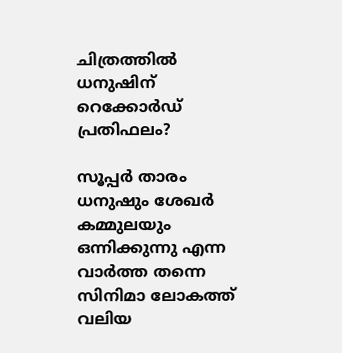ചിത്രത്തിൽ ധനുഷിന് റെക്കോർഡ് പ്രതിഫലം?

സൂപ്പ‍ർ താരം ധനുഷും ശേഖർ കമ്മുലയും ഒന്നിക്കുന്നു എന്ന വ‍ാർത്ത തന്നെ സിനിമാ ലോകത്ത്
വലിയ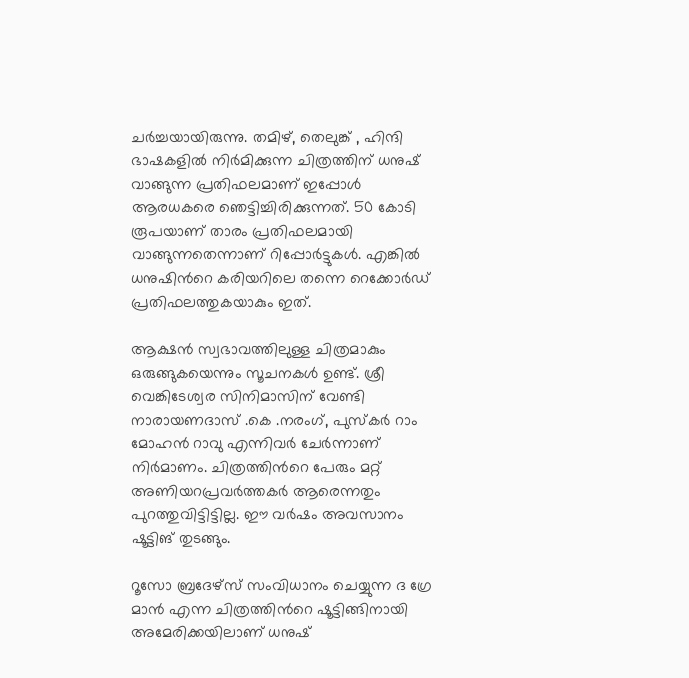ചർച്ചയായിരുന്നു. തമിഴ്, തെലുങ്ക് , ഹിന്ദി ഭാഷകളിൽ നിർമിക്കുന്ന ചിത്രത്തിന് ധനുഷ്
വാങ്ങുന്ന പ്രതിഫലമാണ് ഇപ്പോൾ ആരധകരെ ഞെട്ടിച്ചിരിക്കുന്നത്. 50 കോടി രൂപയാണ് താരം പ്രതിഫലമായി
വാങ്ങുന്നതെന്നാണ് റിപ്പോർട്ടുകൾ. എങ്കിൽ ധനുഷിന്‍റെ കരിയറിലെ തന്നെ റെക്കോർഡ്
പ്രതിഫലത്തുകയാകും ഇത്.

ആക്ഷൻ സ്വഭാവത്തിലുള്ള ചിത്രമാകും ഒരുങ്ങുകയെന്നും സൂചനകൾ ഉണ്ട്. ശ്രീ വെങ്കിടേശ്വര സിനിമാസിന് വേണ്ടി
നാരായണദാസ് .കെ .നരംഗ്, പുസ്കർ റാം മോഹൻ റാവു എന്നിവർ ചേർന്നാണ് നിർമാണം. ചിത്രത്തിന്‍റെ പേരും മറ്റ്
അണിയറപ്രവർത്തകർ ആരെന്നതും പുറത്തുവിട്ടിട്ടില്ല. ഈ വർഷം അവസാനം
ഷൂട്ടിങ് തുടങ്ങും.

റൂസോ ബ്രദേഴ്സ് സംവിധാനം ചെയ്യുന്ന ദ ഗ്രേ മാൻ എന്ന ചിത്രത്തിന്‍റെ ഷൂട്ടിങ്ങിനായി അമേരിക്കയിലാണ് ധനുഷ്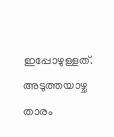ഇപ്പോഴുള്ളത്. അടുത്തയാഴ്ച താരം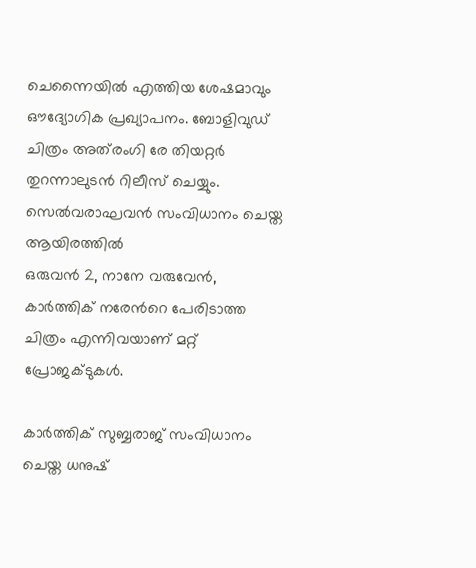ചെന്നൈയിൽ എത്തിയ ശേഷമാവും ഔദ്യോഗിക പ്രഖ്യാപനം. ബോളിവുഡ്
ചിത്രം അത്‍രംഗി രേ തിയറ്റർ തുറന്നാലുടൻ റിലീസ് ചെയ്യും. സെൽവരാഘവൻ സംവിധാനം ചെയ്ത ആയിരത്തിൽ
ഒരുവൻ 2, നാനേ വരുവേൻ, കാർത്തിക് നരേന്‍റെ പേരിടാത്ത ചിത്രം എന്നിവയാണ് മറ്റ് പ്രോജക്ടുകൾ.

കാർത്തിക് സുബ്ബരാജ് സംവിധാനം ചെയ്ത ധനുഷ്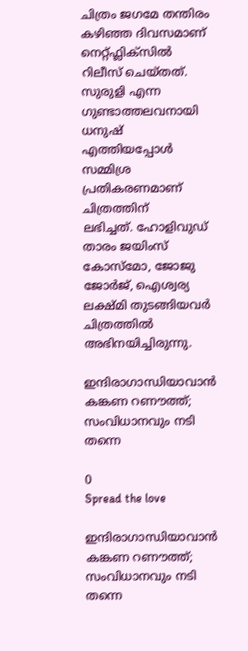ചിത്രം ജഗമേ തന്തിരം കഴിഞ്ഞ ദിവസമാണ് നെറ്റ്ഫ്ലിക്സിൽ
റിലീസ് ചെയ്തത്. സുരുളി എന്ന ഗുണ്ടാത്തലവനായി ധനുഷ് എത്തിയപ്പോൾ സമ്മിശ്ര പ്രതികരണമാണ് ചിത്രത്തിന്
ലഭിച്ചത്. ഹോളിവുഡ് താരം ജയിംസ് കോസ്മോ, ജോജു ജോർജ്, ഐശ്വര്യ ലക്ഷ്മി തുടങ്ങിയവർ ചിത്രത്തിൽ അഭിനയിച്ചിരുന്നു.

ഇന്ദിരാഗാന്ധിയാവാൻ കങ്കണ റണൗത്ത്; സംവിധാനവും നടി തന്നെ

0
Spread the love

ഇന്ദിരാഗാന്ധിയാവാൻ കങ്കണ റണൗത്ത്; സംവിധാനവും നടി തന്നെ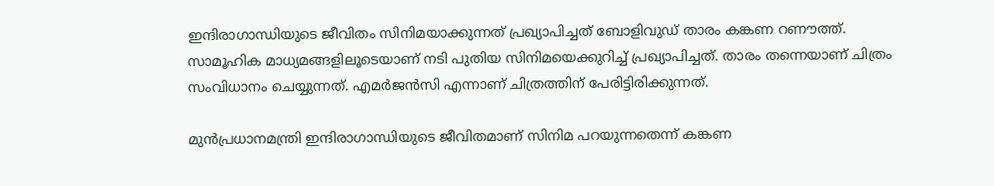ഇന്ദിരാഗാന്ധിയുടെ ജീവിതം സിനിമയാക്കുന്നത് പ്രഖ്യാപിച്ചത് ബോളിവുഡ് താരം കങ്കണ റണൗത്ത്.
സാമൂഹിക മാധ്യമങ്ങളിലൂടെയാണ് നടി പുതിയ സിനിമയെക്കുറിച്ച് പ്രഖ്യാപിച്ചത്. താരം തന്നെയാണ് ചിത്രം
സംവിധാനം ചെയ്യുന്നത്. എമർജൻസി എന്നാണ് ചിത്രത്തിന് പേരിട്ടിരിക്കുന്നത്.

മുൻപ്രധാനമന്ത്രി ഇന്ദിരാഗാന്ധിയുടെ ജീവിതമാണ് സിനിമ പറയുന്നതെന്ന് കങ്കണ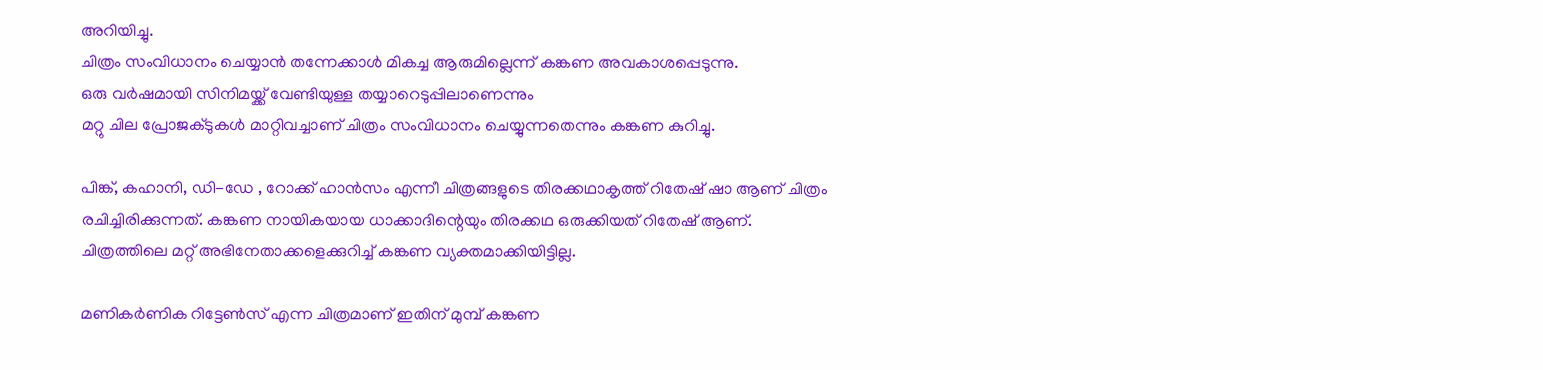അറിയിച്ചു.
ചിത്രം സംവിധാനം ചെയ്യാൻ തന്നേക്കാൾ മികച്ച ആരുമില്ലെന്ന് കങ്കണ അവകാശപ്പെടുന്നു.
ഒരു വർഷമായി സിനിമയ്ക്ക് വേണ്ടിയുള്ള തയ്യാറെടുപ്പിലാണെന്നും
മറ്റു ചില പ്രോജക്ടുകൾ മാറ്റിവച്ചാണ് ചിത്രം സംവിധാനം ചെയ്യുന്നതെന്നും കങ്കണ കുറിച്ചു.

പിങ്ക്, കഹാനി, ഡി-ഡേ , റോക്ക് ഹാൻസം എന്നീ ചിത്രങ്ങളുടെ തിരക്കഥാകൃത്ത് റിതേഷ് ഷാ ആണ് ചിത്രം
രചിച്ചിരിക്കുന്നത്. കങ്കണ നായികയായ ധാക്കാദിന്റെയും തിരക്കഥ ഒരുക്കിയത് റിതേഷ് ആണ്.
ചിത്രത്തിലെ മറ്റ് അഭിനേതാക്കളെക്കുറിച്ച് കങ്കണ വ്യക്തമാക്കിയിട്ടില്ല.

മണികർണിക റിട്ടേൺസ് എന്ന ചിത്രമാണ് ഇതിന് മുമ്പ് കങ്കണ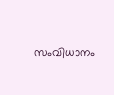സംവിധാനം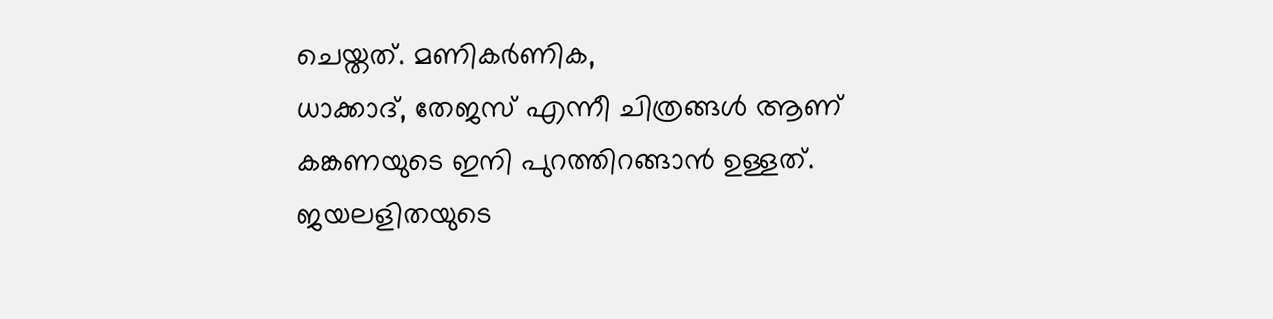ചെയ്തത്. മണികർണിക,
ധാക്കാദ്, തേജസ് എന്നീ ചിത്രങ്ങൾ ആണ് കങ്കണയുടെ ഇനി പുറത്തിറങ്ങാൻ ഉള്ളത്. ജയലളിതയുടെ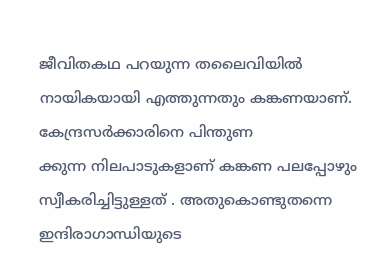ജീവിതകഥ പറയുന്ന തലൈവിയിൽ നായികയായി എത്തുന്നതും കങ്കണയാണ്. കേന്ദ്രസർക്കാരിനെ പിന്തുണ
ക്കുന്ന നിലപാടുകളാണ് കങ്കണ പലപ്പോഴും സ്വീകരിച്ചിട്ടുള്ളത് . അതുകൊണ്ടുതന്നെ ഇന്ദിരാഗാന്ധിയുടെ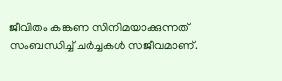ജീവിതം കങ്കണ സിനിമയാക്കുന്നത് സംബന്ധിച്ച് ചർച്ചകൾ സജീവമാണ്.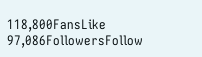118,800FansLike
97,086FollowersFollow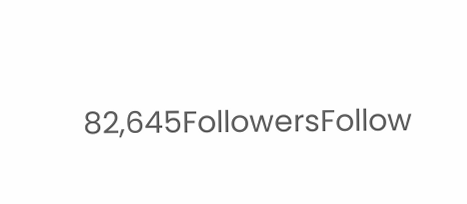82,645FollowersFollow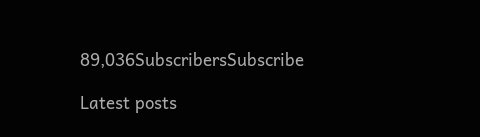89,036SubscribersSubscribe

Latest posts